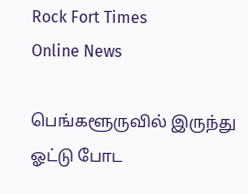Rock Fort Times
Online News

பெங்களூருவில் இருந்து ஓட்டு போட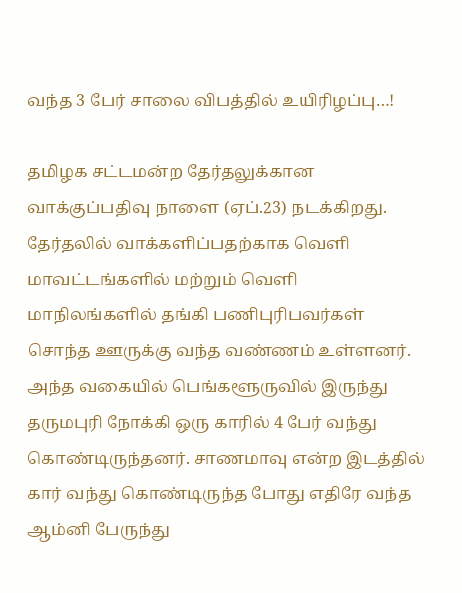வந்த 3 பேர் சாலை விபத்தில் உயிரிழப்பு…!

தமிழக சட்டமன்ற தேர்தலுக்கான வாக்குப்பதிவு நாளை (ஏப்.23) நடக்கிறது. தேர்தலில் வாக்களிப்பதற்காக வெளி மாவட்டங்களில் மற்றும் வெளி மாநிலங்களில் தங்கி பணிபுரிபவர்கள் சொந்த ஊருக்கு வந்த வண்ணம் உள்ளனர். அந்த வகையில் பெங்களூருவில் இருந்து தருமபுரி நோக்கி ஒரு காரில் 4 பேர் வந்து கொண்டிருந்தனர். சாணமாவு என்ற இடத்தில் கார் வந்து கொண்டிருந்த போது எதிரே வந்த ஆம்னி பேருந்து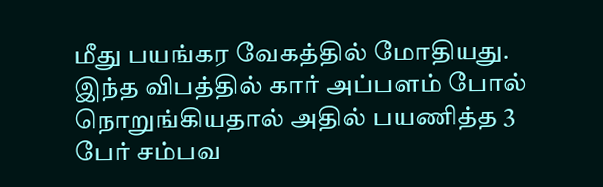மீது பயங்கர வேகத்தில் மோதியது. இந்த விபத்தில் கார் அப்பளம் போல் நொறுங்கியதால் அதில் பயணித்த 3 பேர் சம்பவ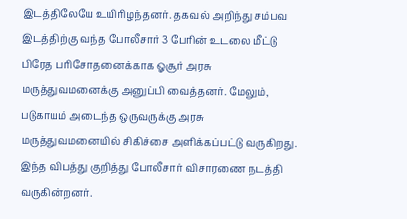இடத்திலேயே உயிரிழந்தனர். தகவல் அறிந்து சம்பவ இடத்திற்கு வந்த போலீசார் 3 பேரின் உடலை மீட்டு பிரேத பரிசோதனைக்காக ஓசூர் அரசு மருத்துவமனைக்கு அனுப்பி வைத்தனர். மேலும், படுகாயம் அடைந்த ஒருவருக்கு அரசு மருத்துவமனையில் சிகிச்சை அளிக்கப்பட்டு வருகிறது. இந்த விபத்து குறித்து போலீசார் விசாரணை நடத்தி வருகின்றனர்.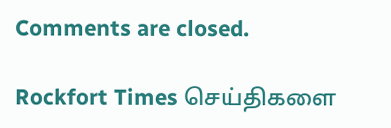Comments are closed.

Rockfort Times செய்திகளை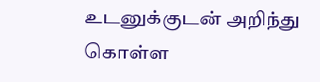உடனுக்குடன் அறிந்து கொள்ள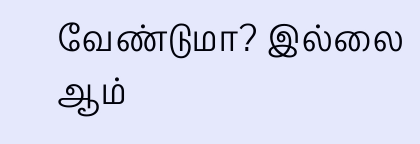வேண்டுமா? இல்லை ஆம்